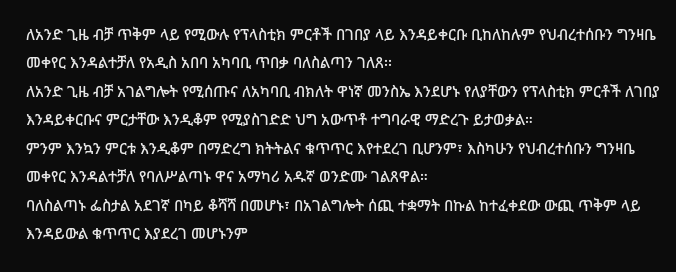ለአንድ ጊዜ ብቻ ጥቅም ላይ የሚውሉ የፕላስቲክ ምርቶች በገበያ ላይ እንዳይቀርቡ ቢከለከሉም የህብረተሰቡን ግንዛቤ መቀየር እንዳልተቻለ የአዲስ አበባ አካባቢ ጥበቃ ባለስልጣን ገለጸ፡፡
ለአንድ ጊዜ ብቻ አገልግሎት የሚሰጡና ለአካባቢ ብክለት ዋነኛ መንስኤ እንደሆኑ የለያቸውን የፕላስቲክ ምርቶች ለገበያ እንዳይቀርቡና ምርታቸው እንዲቆም የሚያስገድድ ህግ አውጥቶ ተግባራዊ ማድረጉ ይታወቃል።
ምንም እንኳን ምርቱ እንዲቆም በማድረግ ክትትልና ቁጥጥር እየተደረገ ቢሆንም፣ እስካሁን የህብረተሰቡን ግንዛቤ መቀየር እንዳልተቻለ የባለሥልጣኑ ዋና አማካሪ አዱኛ ወንድሙ ገልጸዋል።
ባለስልጣኑ ፌስታል አደገኛ በካይ ቆሻሻ በመሆኑ፣ በአገልግሎት ሰጪ ተቋማት በኩል ከተፈቀደው ውጪ ጥቅም ላይ እንዳይውል ቁጥጥር እያደረገ መሆኑንም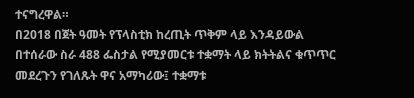ተናግረዋል።
በ2018 በጀት ዓመት የፕላስቲክ ከረጢት ጥቅም ላይ እንዳይውል በተሰራው ስራ 488 ፌስታል የሚያመርቱ ተቋማት ላይ ክትትልና ቁጥጥር መደረጉን የገለጹት ዋና አማካሪው፤ ተቋማቱ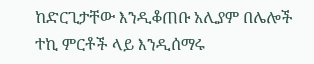ከድርጊታቸው እንዲቆጠቡ አሊያም በሌሎች ተኪ ምርቶች ላይ እንዲሰማሩ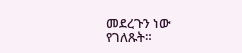መደረጉን ነው የገለጹት።